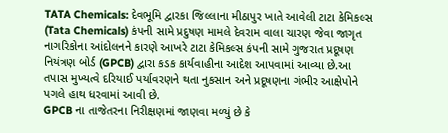TATA Chemicals: દેવભૂમિ દ્વારકા જિલ્લાના મીઠાપુર ખાતે આવેલી ટાટા કેમિકલ્સ (Tata Chemicals) કંપની સામે પ્રદુષણ મામલે દેવરામ વાલા ચારણ જેવા જાગૃત નાગરિકોના આંદોલનને કારણે આખરે ટાટા કેમિકલ્સ કંપની સામે ગુજરાત પ્રદૂષણ નિયંત્રણ બોર્ડ (GPCB) દ્વારા કડક કાર્યવાહીના આદેશ આપવામાં આવ્યા છે.આ તપાસ મુખ્યત્વે દરિયાઈ પર્યાવરણને થતા નુકસાન અને પ્રદૂષણના ગંભીર આક્ષેપોને પગલે હાથ ધરવામાં આવી છે.
GPCB ના તાજેતરના નિરીક્ષણમાં જાણવા મળ્યું છે કે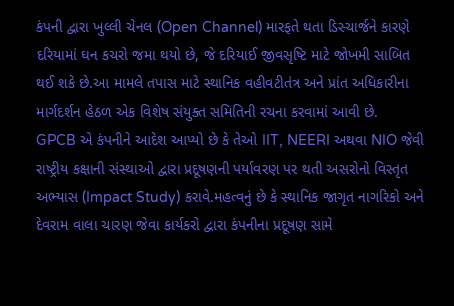કંપની દ્વારા ખુલ્લી ચેનલ (Open Channel) મારફતે થતા ડિસ્ચાર્જને કારણે દરિયામાં ઘન કચરો જમા થયો છે, જે દરિયાઈ જીવસૃષ્ટિ માટે જોખમી સાબિત થઈ શકે છે.આ મામલે તપાસ માટે સ્થાનિક વહીવટીતંત્ર અને પ્રાંત અધિકારીના માર્ગદર્શન હેઠળ એક વિશેષ સંયુક્ત સમિતિની રચના કરવામાં આવી છે.
GPCB એ કંપનીને આદેશ આપ્યો છે કે તેઓ IIT, NEERI અથવા NIO જેવી રાષ્ટ્રીય કક્ષાની સંસ્થાઓ દ્વારા પ્રદૂષણની પર્યાવરણ પર થતી અસરોનો વિસ્તૃત અભ્યાસ (Impact Study) કરાવે.મહત્વનું છે કે સ્થાનિક જાગૃત નાગરિકો અને દેવરામ વાલા ચારણ જેવા કાર્યકરો દ્વારા કંપનીના પ્રદૂષણ સામે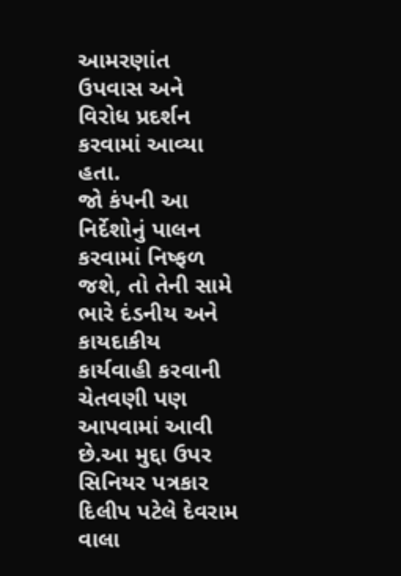આમરણાંત ઉપવાસ અને વિરોધ પ્રદર્શન કરવામાં આવ્યા હતા.
જો કંપની આ નિર્દેશોનું પાલન કરવામાં નિષ્ફળ જશે, તો તેની સામે ભારે દંડનીય અને કાયદાકીય કાર્યવાહી કરવાની ચેતવણી પણ આપવામાં આવી છે.આ મુદ્દા ઉપર સિનિયર પત્રકાર દિલીપ પટેલે દેવરામ વાલા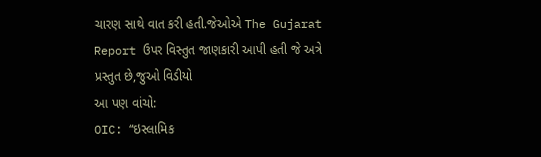ચારણ સાથે વાત કરી હતી.જેઓએ The Gujarat Report ઉપર વિસ્તુત જાણકારી આપી હતી જે અત્રે પ્રસ્તુત છે,જુઓ વિડીયો
આ પણ વાંચો:
OIC: “ઇસ્લામિક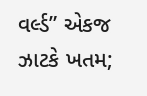વર્લ્ડ” એકજ ઝાટકે ખતમ;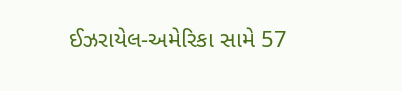ઈઝરાયેલ-અમેરિકા સામે 57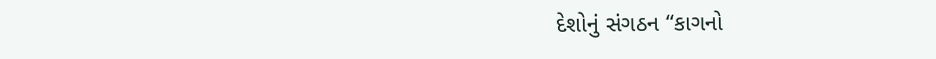દેશોનું સંગઠન “કાગનો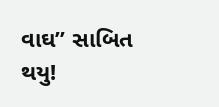વાઘ” સાબિત થયુ!